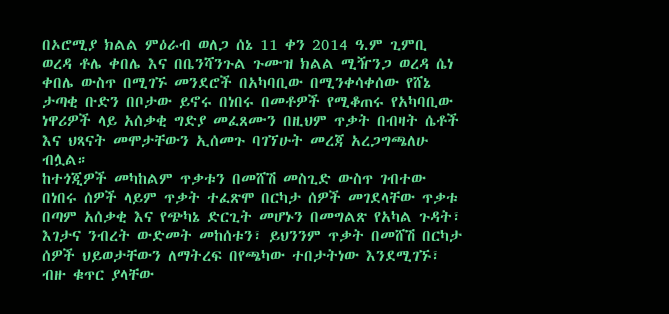በኦሮሚያ ክልል ምዕራብ ወለጋ ሰኔ 11 ቀን 2014 ዓ.ም ጊምቢ ወረዳ ቶሌ ቀበሌ እና በቤንሻንጉል ጉሙዝ ክልል ሚዥንጋ ወረዳ ሴነ ቀበሌ ውስጥ በሚገኙ መንደሮች በአካባቢው በሚንቀሳቀሰው የሸኔ ታጣቂ ቡድን በቦታው ይኖሩ በነበሩ በመቶዎች የሚቆጠሩ የአካባቢው ነዋሪዎች ላይ አሰቃቂ ግድያ መፈጸሙን በዚህም ጥቃት በብዛት ሴቶች እና ህጻናት መሞታቸውን ኢሰመጉ ባገኘሁት መረጃ አረጋግጫለሁ ብሏል።
ከተጎጂዎች መካከልም ጥቃቱን በመሸሽ መስጊድ ውስጥ ገብተው በነበሩ ሰዎች ላይም ጥቃት ተፈጽሞ በርካታ ሰዎች መገደላቸው ጥቃቱ በጣም አሰቃቂ እና የጭካኔ ድርጊት መሆኑን በመግልጽ የአካል ጉዳት፣ እገታና ንብረት ውድመት መከሰቱን፣ ይህንንም ጥቃት በመሸሽ በርካታ ሰዎች ህይወታቸውን ለማትረፍ በየጫካው ተበታትነው እንደሚገኙ፣ ብዙ ቁጥር ያላቸው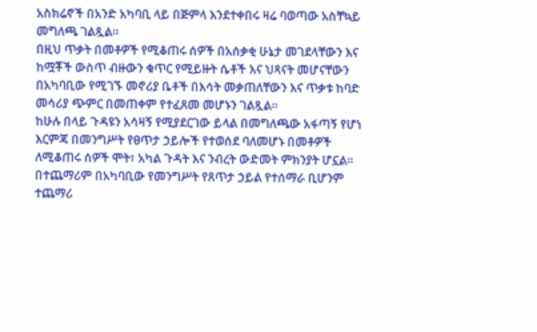አስክሬኖች በአንድ አካባቢ ላይ በጅምላ እንደተቀበሩ ዛሬ ባወጣው አስቸኳይ መግለጫ ገልጿል።
በዚህ ጥቃት በመቶዎች የሚቆጠሩ ሰዎች በአሰቃቂ ሁኔታ መገደላቸውን እና ከሟቾች ውስጥ ብዙውን ቁጥር የሚይዙት ሴቶች እና ህጻናት መሆናቸውን በአካባቢው የሚገኙ መኖሪያ ቤቶች በእሳት መቃጠለቸውን እና ጥቃቱ ከባድ መሳሪያ ጭምር በመጠቀም የተፈጸመ መሆኑን ገልጿል።
ከሁሉ በላይ ጉዳዩን አሳዛኝ የሚያደርገው ይላል በመግለጫው አፋጣኝ የሆነ እርምጃ በመንግሥት የፀጥታ ኃይሎች የተወሰደ ባለመሆኑ በመቶዎች ለሚቆጠሩ ሰዎች ሞት፣ አካል ጉዳት እና ንብረት ውድመት ምክንያት ሆኗል።
በተጨማሪም በአካባቢው የመንግሥት የጸጥታ ኃይል የተሰማራ ቢሆንም ተጨማሪ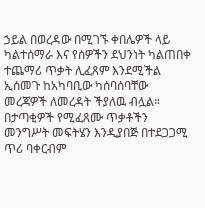ኃይል በወረዳው በሚገኙ ቀበሌዎች ላይ ካልተሰማራ እና የሰዎችን ደህንነት ካልጠበቀ ተጨማሪ ጥቃት ሊፈጸም እንደሚችል ኢሰመጉ ከአካባቢው ካሰባሰባቸው መረጃዎች ለመረዳት ችያለዉ ብሏል።
በታጣቂዎች የሚፈጸሙ ጥቃቶችን መንግሥት መፍትሄን እንዲያበጅ በተደጋጋሚ ጥሪ ባቀርብም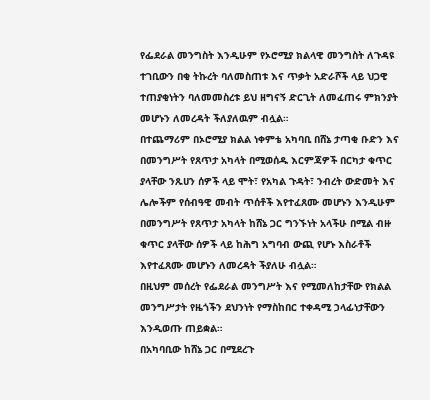የፌደራል መንግስት እንዲሁም የኦሮሚያ ክልላዊ መንግስት ለጉዳዩ ተገቢውን በቂ ትኩረት ባለመስጠቱ እና ጥቃት አድራሾች ላይ ህጋዊ ተጠያቂነትን ባለመመስረቱ ይህ ዘግናኝ ድርጊት ለመፈጠሩ ምክንያት መሆኑን ለመረዳት ችለያለዉም ብሏል።
በተጨማሪም በኦሮሚያ ክልል ነቀምቴ አካባቢ በሸኔ ታጣቂ ቡድን እና በመንግሥት የጸጥታ አካላት በሚወሰዱ እርምጃዎች በርካታ ቁጥር ያላቸው ንጹሀን ሰዎች ላይ ሞት፣ የአካል ጉዳት፣ ንብረት ውድመት እና ሌሎችም የሰብዓዊ መብት ጥሰቶች እየተፈጸሙ መሆኑን እንዲሁም በመንግሥት የጸጥታ አካላት ከሸኔ ጋር ግንኙነት አላችሁ በሚል ብዙ ቁጥር ያላቸው ሰዎች ላይ ከሕግ አግባብ ውጪ የሆኑ እስራቶች እየተፈጸሙ መሆኑን ለመረዳት ችያለሁ ብሏል።
በዚህም መሰረት የፌደራል መንግሥት እና የሚመለከታቸው የክልል መንግሥታት የዜጎችን ደህንነት የማስከበር ተቀዳሚ ኃላፊነታቸውን እንዲወጡ ጠይቋል።
በአካባቢው ከሸኔ ጋር በሚደረጉ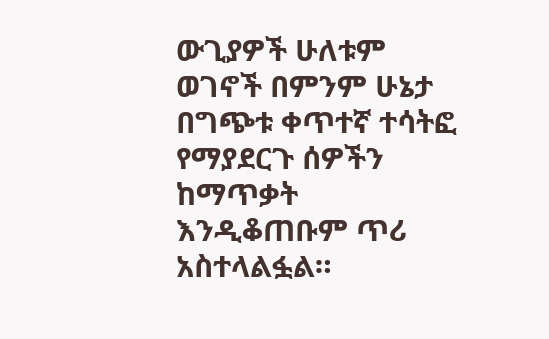ውጊያዎች ሁለቱም ወገኖች በምንም ሁኔታ በግጭቱ ቀጥተኛ ተሳትፎ የማያደርጉ ሰዎችን ከማጥቃት እንዲቆጠቡም ጥሪ አስተላልፏል።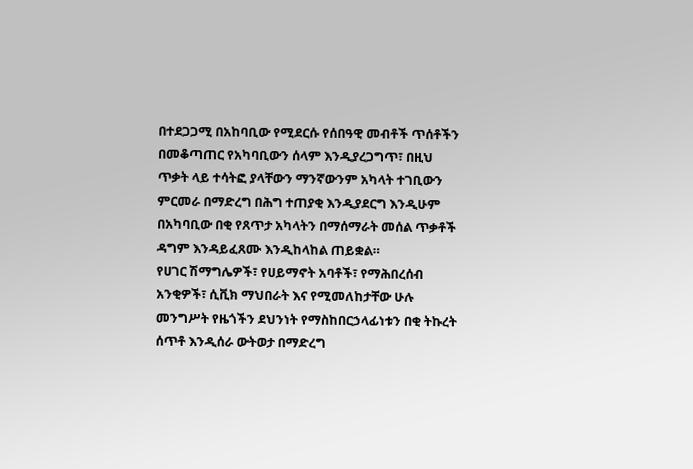በተደጋጋሚ በአከባቢው የሚደርሱ የሰበዓዊ መብቶች ጥሰቶችን በመቆጣጠር የአካባቢውን ሰላም እንዲያረጋግጥ፣ በዚህ ጥቃት ላይ ተሳትፎ ያላቸውን ማንኛውንም አካላት ተገቢውን ምርመራ በማድረግ በሕግ ተጠያቂ እንዲያደርግ እንዲሁም በአካባቢው በቂ የጸጥታ አካላትን በማሰማራት መሰል ጥቃቶች ዳግም እንዳይፈጸሙ እንዲከላከል ጠይቋል።
የሀገር ሽማግሌዎች፣ የሀይማኖት አባቶች፣ የማሕበረሰብ አንቂዎች፣ ሲቪክ ማህበራት እና የሚመለከታቸው ሁሉ መንግሥት የዜጎችን ደህንነት የማስከበርኃላፊነቱን በቂ ትኩረት ሰጥቶ እንዲሰራ ውትወታ በማድረግ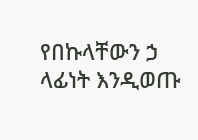የበኩላቸውን ኃ ላፊነት እንዲወጡ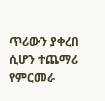ጥሪውን ያቀረበ ሲሆን ተጨማሪ የምርመራ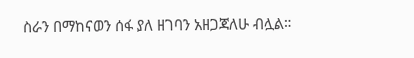ስራን በማከናወን ሰፋ ያለ ዘገባን አዘጋጃለሁ ብሏል።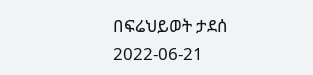በፍሬህይወት ታደሰ
2022-06-21